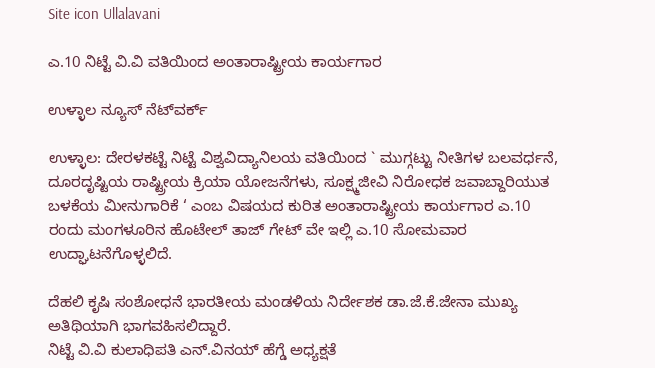Site icon Ullalavani

ಎ.10 ನಿಟ್ಟೆ ವಿ.ವಿ ವತಿಯಿಂದ ಅಂತಾರಾಷ್ಟ್ರೀಯ ಕಾರ್ಯಗಾರ

ಉಳ್ಳಾಲ ನ್ಯೂಸ್ ನೆಟ್‍ವರ್ಕ್

ಉಳ್ಳಾಲ: ದೇರಳಕಟ್ಟೆ ನಿಟ್ಟೆ ವಿಶ್ವವಿದ್ಯಾನಿಲಯ ವತಿಯಿಂದ ` ಮುಗ್ಗಟ್ಟು ನೀತಿಗಳ ಬಲವರ್ಧನೆ, ದೂರದೃಷ್ಟಿಯ ರಾಷ್ಟ್ರೀಯ ಕ್ರಿಯಾ ಯೋಜನೆಗಳು, ಸೂಕ್ಷ್ಮಜೀವಿ ನಿರೋಧಕ ಜವಾಬ್ದಾರಿಯುತ ಬಳಕೆಯ ಮೀನುಗಾರಿಕೆ ‘ ಎಂಬ ವಿಷಯದ ಕುರಿತ ಅಂತಾರಾಷ್ಟ್ರೀಯ ಕಾರ್ಯಗಾರ ಎ.10 ರಂದು ಮಂಗಳೂರಿನ ಹೊಟೇಲ್ ತಾಜ್ ಗೇಟ್ ವೇ ಇಲ್ಲಿ ಎ.10 ಸೋಮವಾರ ಉದ್ಘಾಟನೆಗೊಳ್ಳಲಿದೆ.

ದೆಹಲಿ ಕೃಷಿ ಸಂಶೋಧನೆ ಭಾರತೀಯ ಮಂಡಳಿಯ ನಿರ್ದೇಶಕ ಡಾ.ಜೆ.ಕೆ.ಜೇನಾ ಮುಖ್ಯ ಅತಿಥಿಯಾಗಿ ಭಾಗವಹಿಸಲಿದ್ದಾರೆ.
ನಿಟ್ಟೆ ವಿ.ವಿ ಕುಲಾಧಿಪತಿ ಎನ್.ವಿನಯ್ ಹೆಗ್ಡೆ ಅಧ್ಯಕ್ಷತೆ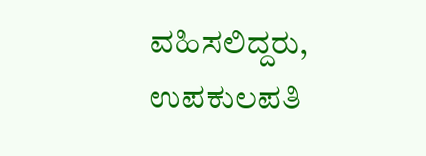ವಹಿಸಲಿದ್ದರು, ಉಪಕುಲಪತಿ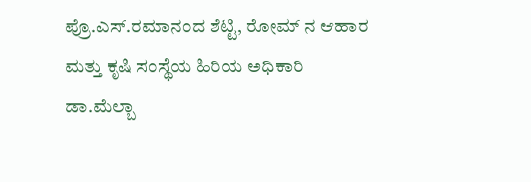ಪ್ರೊ.ಎಸ್.ರಮಾನಂದ ಶೆಟ್ಟಿ, ರೋಮ್ ನ ಆಹಾರ ಮತ್ತು ಕೃಷಿ ಸಂಸ್ಥೆಯ ಹಿರಿಯ ಅಧಿಕಾರಿ ಡಾ.ಮೆಲ್ಬಾ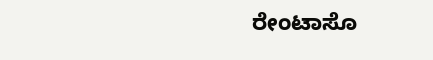ರೇಂಟಾಸೊ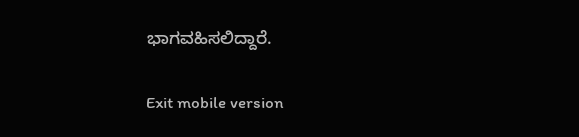ಭಾಗವಹಿಸಲಿದ್ದಾರೆ.

Exit mobile version